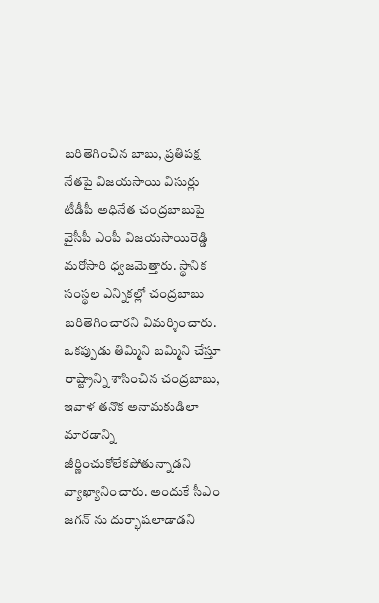బరితెగించిన బాబు, ప్రతిపక్ష నేతపై విజయసాయి విసుర్లు
టీడీపీ అధినేత చంద్రబాబుపై వైసీపీ ఎంపీ విజయసాయిరెడ్డి మరోసారి ధ్వజమెత్తారు. స్థానిక సంస్థల ఎన్నికల్లో చంద్రబాబు బరితెగించారని విమర్శించారు. ఒకప్పుడు తిమ్మిని బమ్మిని చేస్తూ రాష్ట్రాన్ని శాసించిన చంద్రబాబు, ఇవాళ తనొక అనామకుడిలా మారడాన్ని జీర్ణించుకోలేకపోతున్నాడని వ్యాఖ్యానించారు. అందుకే సీఎం జగన్ ను దుర్భాషలాడాడని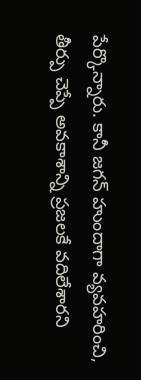పేర్కొన్నారు. కానీ జగన్ హుందాగా వ్యవహరించి, తీర్పు చెప్పే అవకాశాన్ని ప్రజలకే వదిలేశారని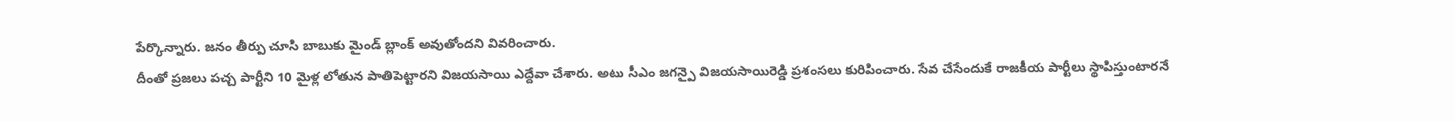పేర్కొన్నారు. జనం తీర్పు చూసి బాబుకు మైండ్ బ్లాంక్ అవుతోందని వివరించారు.
దీంతో ప్రజలు పచ్చ పార్టీని 10 మైళ్ల లోతున పాతిపెట్టారని విజయసాయి ఎద్దేవా చేశారు. అటు సీఎం జగన్పై విజయసాయిరెడ్డి ప్రశంసలు కురిపించారు. సేవ చేసేందుకే రాజకీయ పార్టీలు స్థాపిస్తుంటారనే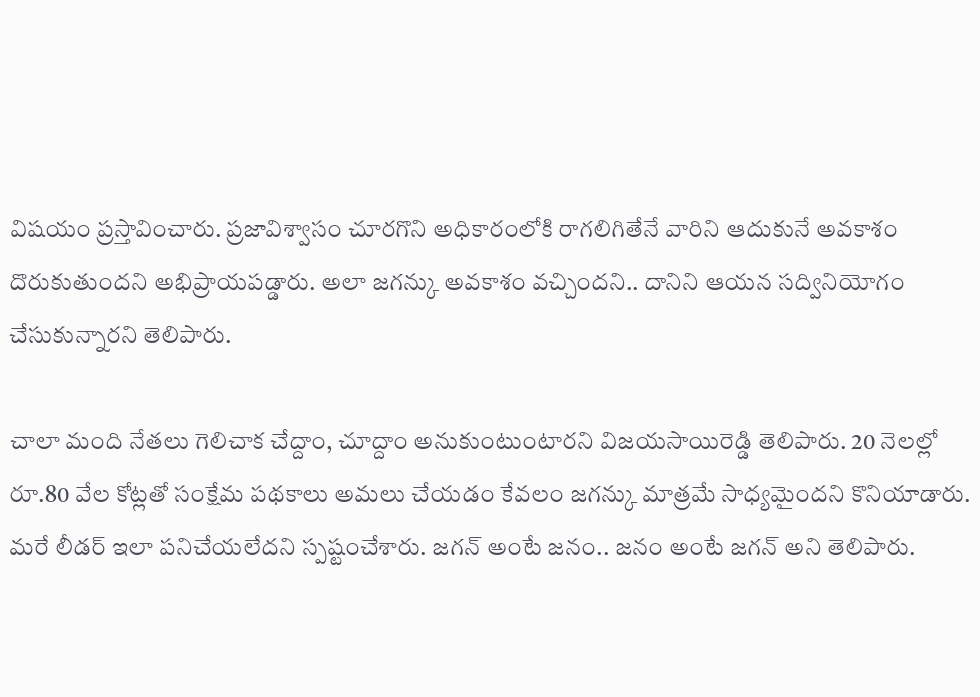విషయం ప్రస్తావించారు. ప్రజావిశ్వాసం చూరగొని అధికారంలోకి రాగలిగితేనే వారిని ఆదుకునే అవకాశం దొరుకుతుందని అభిప్రాయపడ్డారు. అలా జగన్కు అవకాశం వచ్చిందని.. దానిని ఆయన సద్వినియోగం చేసుకున్నారని తెలిపారు.

చాలా మంది నేతలు గెలిచాక చేద్దాం, చూద్దాం అనుకుంటుంటారని విజయసాయిరెడ్డి తెలిపారు. 20 నెలల్లో రూ.80 వేల కోట్లతో సంక్షేమ పథకాలు అమలు చేయడం కేవలం జగన్కు మాత్రమే సాధ్యమైందని కొనియాడారు. మరే లీడర్ ఇలా పనిచేయలేదని స్పష్టంచేశారు. జగన్ అంటే జనం.. జనం అంటే జగన్ అని తెలిపారు.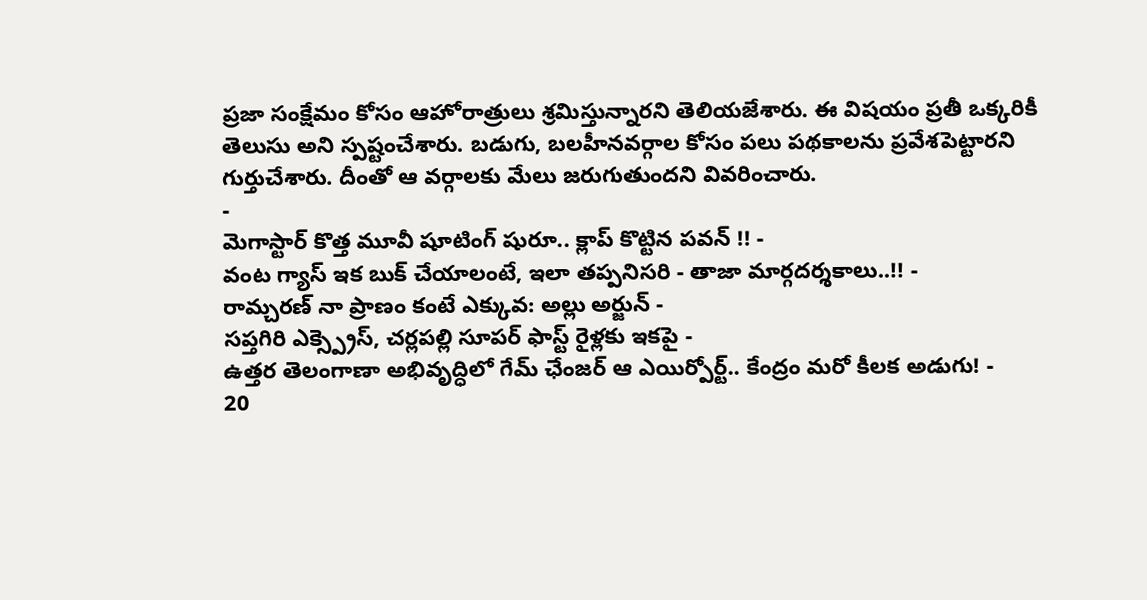ప్రజా సంక్షేమం కోసం ఆహోరాత్రులు శ్రమిస్తున్నారని తెలియజేశారు. ఈ విషయం ప్రతీ ఒక్కరికీ తెలుసు అని స్పష్టంచేశారు. బడుగు, బలహీనవర్గాల కోసం పలు పథకాలను ప్రవేశపెట్టారని గుర్తుచేశారు. దీంతో ఆ వర్గాలకు మేలు జరుగుతుందని వివరించారు.
-
మెగాస్టార్ కొత్త మూవీ షూటింగ్ షురూ.. క్లాప్ కొట్టిన పవన్ !! -
వంట గ్యాస్ ఇక బుక్ చేయాలంటే, ఇలా తప్పనిసరి - తాజా మార్గదర్శకాలు..!! -
రామ్చరణ్ నా ప్రాణం కంటే ఎక్కువ: అల్లు అర్జున్ -
సప్తగిరి ఎక్స్ప్రెస్, చర్లపల్లి సూపర్ ఫాస్ట్ రైళ్లకు ఇకపై -
ఉత్తర తెలంగాణా అభివృద్ధిలో గేమ్ ఛేంజర్ ఆ ఎయిర్పోర్ట్.. కేంద్రం మరో కీలక అడుగు! -
20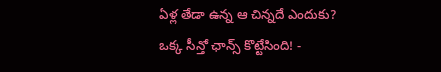ఏళ్ల తేడా ఉన్న ఆ చిన్నదే ఎందుకు? ఒక్క సీన్తో ఛాన్స్ కొట్టేసింది! -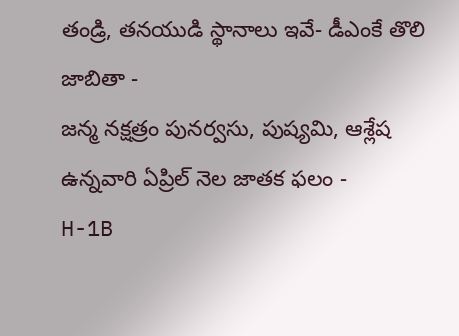తండ్రి, తనయుడి స్థానాలు ఇవే- డీఎంకే తొలి జాబితా -
జన్మ నక్షత్రం పునర్వసు, పుష్యమి, ఆశ్లేష ఉన్నవారి ఏప్రిల్ నెల జాతక ఫలం -
H-1B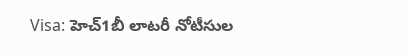Visa: హెచ్1బీ లాటరీ నోటీసుల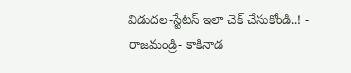విడుదల-స్టేటస్ ఇలా చెక్ చేసుకోండి..! -
రాజమండ్రి- కాకినాడ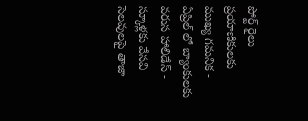పోర్ట్ రైలు ప్రయాణికులకు ముఖ్య గమనిక -
ఏప్రిల్ లో బ్యాంకులకు వరుస హాలిడేస్ - స్కూళ్లకు వేసవి సెలవులపై తాజా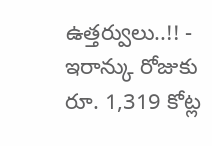ఉత్తర్వులు..!! -
ఇరాన్కు రోజుకు రూ. 1,319 కోట్ల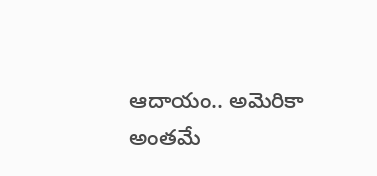ఆదాయం.. అమెరికా అంతమే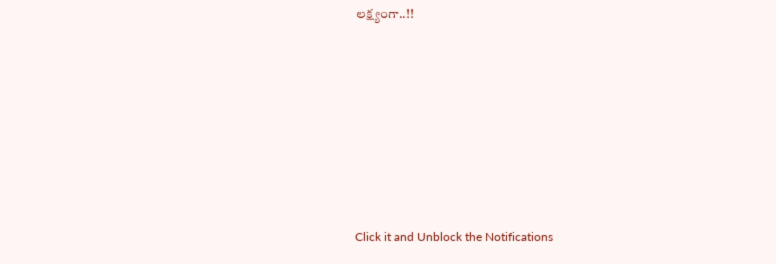లక్ష్యంగా..!!












Click it and Unblock the Notifications